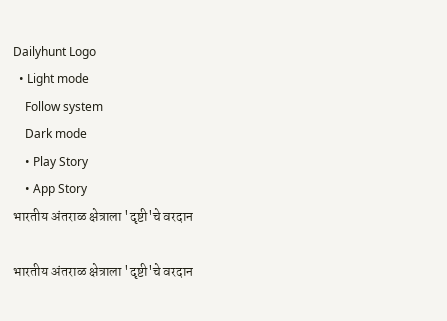Dailyhunt Logo
  • Light mode
    Follow system
    Dark mode
    • Play Story
    • App Story
भारतीय अंतराळ क्षेत्राला 'दृष्टी'चे वरदान

भारतीय अंतराळ क्षेत्राला 'दृष्टी'चे वरदान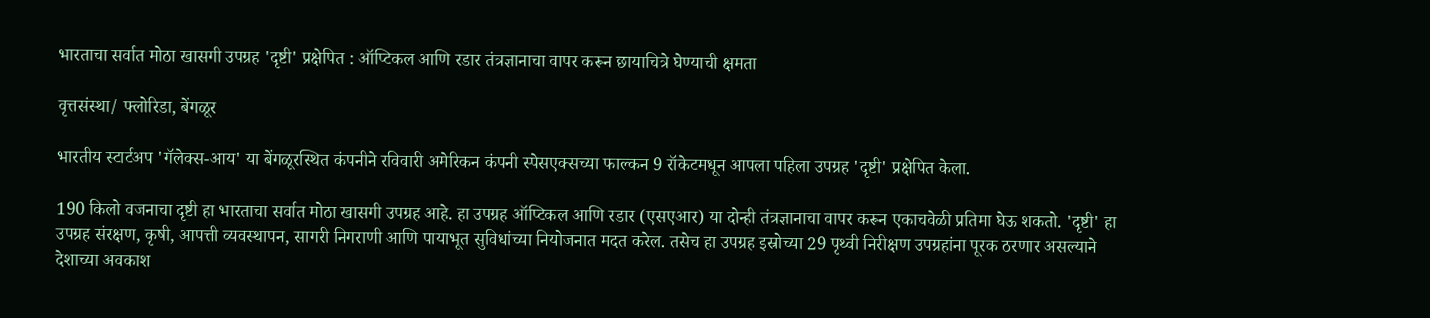भारताचा सर्वात मोठा खासगी उपग्रह 'दृष्टी' प्रक्षेपित : ऑप्टिकल आणि रडार तंत्रज्ञानाचा वापर करून छायाचित्रे घेण्याची क्षमता

वृत्तसंस्था/ फ्लोरिडा, बेंगळूर

भारतीय स्टार्टअप 'गॅलेक्स-आय' या बेंगळूरस्थित कंपनीने रविवारी अमेरिकन कंपनी स्पेसएक्सच्या फाल्कन 9 रॉकेटमधून आपला पहिला उपग्रह 'दृष्टी' प्रक्षेपित केला.

190 किलो वजनाचा दृष्टी हा भारताचा सर्वात मोठा खासगी उपग्रह आहे. हा उपग्रह ऑप्टिकल आणि रडार (एसएआर) या दोन्ही तंत्रज्ञानाचा वापर करून एकाचवेळी प्रतिमा घेऊ शकतो. 'दृष्टी' हा उपग्रह संरक्षण, कृषी, आपत्ती व्यवस्थापन, सागरी निगराणी आणि पायाभूत सुविधांच्या नियोजनात मदत करेल. तसेच हा उपग्रह इस्रोच्या 29 पृथ्वी निरीक्षण उपग्रहांना पूरक ठरणार असल्याने देशाच्या अवकाश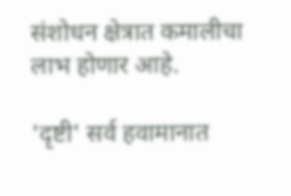संशोधन क्षेत्रात कमालीचा लाभ होणार आहे.

'दृष्टी' सर्व हवामानात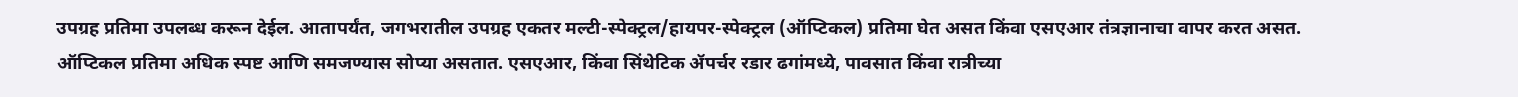उपग्रह प्रतिमा उपलब्ध करून देईल. आतापर्यंत, जगभरातील उपग्रह एकतर मल्टी-स्पेक्ट्रल/हायपर-स्पेक्ट्रल (ऑप्टिकल) प्रतिमा घेत असत किंवा एसएआर तंत्रज्ञानाचा वापर करत असत. ऑप्टिकल प्रतिमा अधिक स्पष्ट आणि समजण्यास सोप्या असतात. एसएआर, किंवा सिंथेटिक ॲपर्चर रडार ढगांमध्ये, पावसात किंवा रात्रीच्या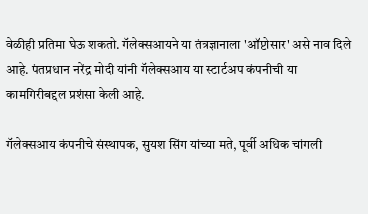वेळीही प्रतिमा घेऊ शकतो. गॅलेक्सआयने या तंत्रज्ञानाला 'ऑप्टोसार' असे नाव दिले आहे. पंतप्रधान नरेंद्र मोदी यांनी गॅलेक्सआय या स्टार्टअप कंपनीची या कामगिरीबद्दल प्रशंसा केली आहे.

गॅलेक्सआय कंपनीचे संस्थापक, सुयश सिंग यांच्या मते, पूर्वी अधिक चांगली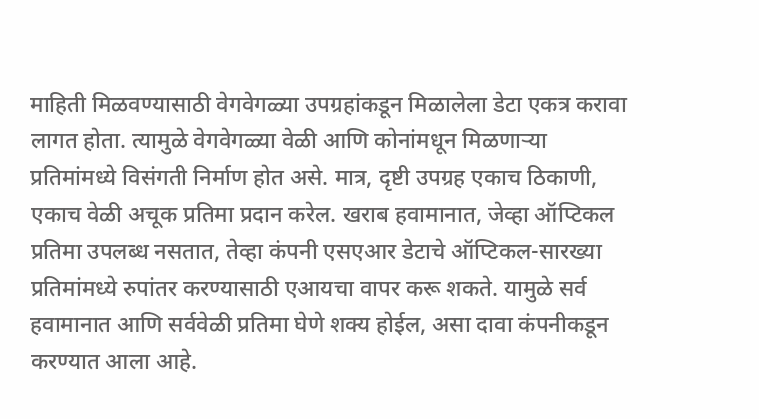माहिती मिळवण्यासाठी वेगवेगळ्या उपग्रहांकडून मिळालेला डेटा एकत्र करावा लागत होता. त्यामुळे वेगवेगळ्या वेळी आणि कोनांमधून मिळणाऱ्या प्रतिमांमध्ये विसंगती निर्माण होत असे. मात्र, दृष्टी उपग्रह एकाच ठिकाणी, एकाच वेळी अचूक प्रतिमा प्रदान करेल. खराब हवामानात, जेव्हा ऑप्टिकल प्रतिमा उपलब्ध नसतात, तेव्हा कंपनी एसएआर डेटाचे ऑप्टिकल-सारख्या प्रतिमांमध्ये रुपांतर करण्यासाठी एआयचा वापर करू शकते. यामुळे सर्व हवामानात आणि सर्ववेळी प्रतिमा घेणे शक्य होईल, असा दावा कंपनीकडून करण्यात आला आहे.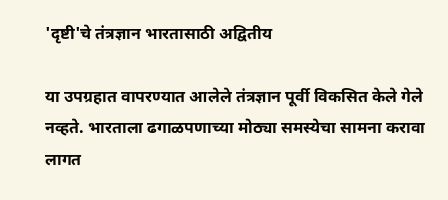'दृष्टी'चे तंत्रज्ञान भारतासाठी अद्वितीय

या उपग्रहात वापरण्यात आलेले तंत्रज्ञान पूर्वी विकसित केले गेले नव्हते. भारताला ढगाळपणाच्या मोठ्या समस्येचा सामना करावा लागत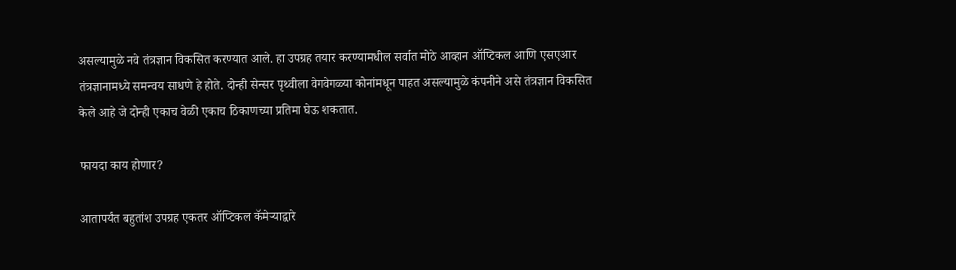असल्यामुळे नवे तंत्रज्ञान विकसित करण्यात आले. हा उपग्रह तयार करण्यामधील सर्वात मोठे आव्हान ऑप्टिकल आणि एसएआर तंत्रज्ञानामध्ये समन्वय साधणे हे होते. दोन्ही सेन्सर पृथ्वीला वेगवेगळ्या कोनांमधून पाहत असल्यामुळे कंपनीने असे तंत्रज्ञान विकसित केले आहे जे दोन्ही एकाच वेळी एकाच ठिकाणच्या प्रतिमा घेऊ शकतात.

फायदा काय होणार?

आतापर्यंत बहुतांश उपग्रह एकतर ऑप्टिकल कॅमेऱ्याद्वारे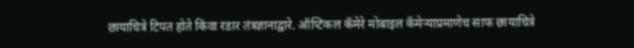छायाचित्रे टिपत होते किंवा रडार तंत्रज्ञानाद्वारे. ऑप्टिकल कॅमेरे मोबाइल कॅमेऱ्याप्रमाणेच साफ छायाचित्रे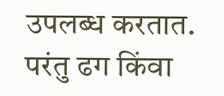उपलब्ध करतात. परंतु ढग किंवा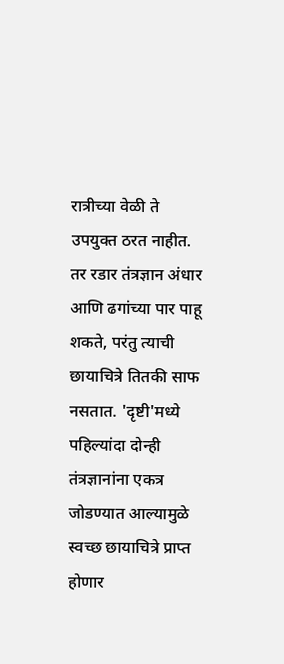रात्रीच्या वेळी ते उपयुक्त ठरत नाहीत. तर रडार तंत्रज्ञान अंधार आणि ढगांच्या पार पाहू शकते, परंतु त्याची छायाचित्रे तितकी साफ नसतात. 'दृष्टी'मध्ये पहिल्यांदा दोन्ही तंत्रज्ञानांना एकत्र जोडण्यात आल्यामुळे स्वच्छ छायाचित्रे प्राप्त होणार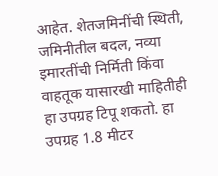आहेत. शेतजमिनींची स्थिती, जमिनीतील बदल, नव्या इमारतींची निर्मिती किंवा वाहतूक यासारखी माहितीही हा उपग्रह टिपू शकतो. हा उपग्रह 1.8 मीटर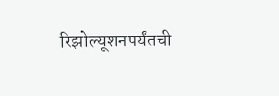रिझोल्यूशनपर्यंतची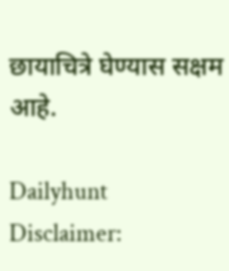छायाचित्रे घेण्यास सक्षम आहे.

Dailyhunt
Disclaimer: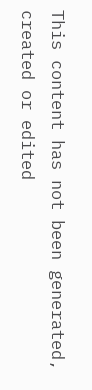This content has not been generated, created or edited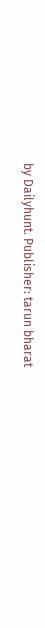by Dailyhunt. Publisher: tarun bharat